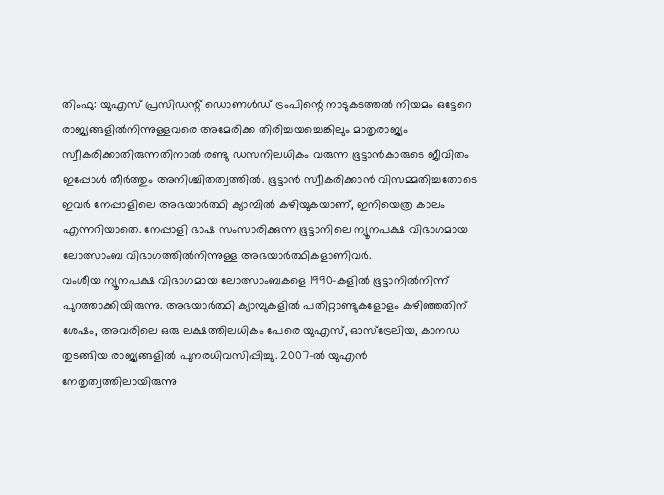തിംഫു: യുഎസ് പ്രസിഡന്റ് ഡൊണൾഡ് ട്രംപിന്റെ നാടുകടത്തൽ നിയമം ഒട്ടേറെ രാജ്യങ്ങളിൽനിന്നുള്ളവരെ അമേരിക്ക തിരിച്ചയച്ചെങ്കിലും മാതൃരാജ്യം സ്വീകരിക്കാതിരുന്നതിനാൽ രണ്ടു ഡസനിലധികം വരുന്ന ഭൂട്ടാൻകാരുടെ ജീവിതം ഇപ്പോൾ തീർത്തും അനിശ്ചിതത്വത്തിൽ. ഭൂട്ടാൻ സ്വീകരിക്കാൻ വിസമ്മതിച്ചതോടെ ഇവർ നേപ്പാളിലെ അഭയാർത്ഥി ക്യാമ്പിൽ കഴിയുകയാണ്, ഇനിയെത്ര കാലം എന്നറിയാതെ. നേപ്പാളി ഭാഷ സംസാരിക്കുന്ന ഭൂട്ടാനിലെ ന്യൂനപക്ഷ വിഭാഗമായ ലോത്സാംബ വിഭാഗത്തിൽനിന്നുള്ള അഭയാർത്ഥികളാണിവർ.
വംശീയ ന്യൂനപക്ഷ വിഭാഗമായ ലോത്സാംബകളെ 1990-കളിൽ ഭൂട്ടാനിൽനിന്ന് പുറത്താക്കിയിരുന്നു. അഭയാർത്ഥി ക്യാമ്പുകളിൽ പതിറ്റാണ്ടുകളോളം കഴിഞ്ഞതിന് ശേഷം, അവരിലെ ഒരു ലക്ഷത്തിലധികം പേരെ യുഎസ്, ഓസ്ട്രേലിയ, കാനഡ തുടങ്ങിയ രാജ്യങ്ങളിൽ പുനരധിവസിപ്പിച്ചു. 2007-ൽ യുഎൻ നേതൃത്വത്തിലായിരുന്നു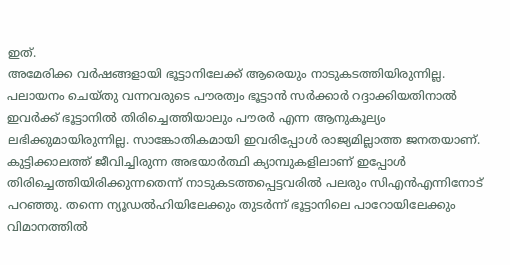ഇത്.
അമേരിക്ക വർഷങ്ങളായി ഭൂട്ടാനിലേക്ക് ആരെയും നാടുകടത്തിയിരുന്നില്ല. പലായനം ചെയ്തു വന്നവരുടെ പൗരത്വം ഭൂട്ടാൻ സർക്കാർ റദ്ദാക്കിയതിനാൽ ഇവർക്ക് ഭൂട്ടാനിൽ തിരിച്ചെത്തിയാലും പൗരർ എന്ന ആനുകൂല്യം ലഭിക്കുമായിരുന്നില്ല. സാങ്കോതികമായി ഇവരിപ്പോൾ രാജ്യമില്ലാത്ത ജനതയാണ്. കുട്ടിക്കാലത്ത് ജീവിച്ചിരുന്ന അഭയാർത്ഥി ക്യാമ്പുകളിലാണ് ഇപ്പോൾ തിരിച്ചെത്തിയിരിക്കുന്നതെന്ന് നാടുകടത്തപ്പെട്ടവരിൽ പലരും സിഎൻഎന്നിനോട് പറഞ്ഞു. തന്നെ ന്യൂഡൽഹിയിലേക്കും തുടർന്ന് ഭൂട്ടാനിലെ പാറോയിലേക്കും വിമാനത്തിൽ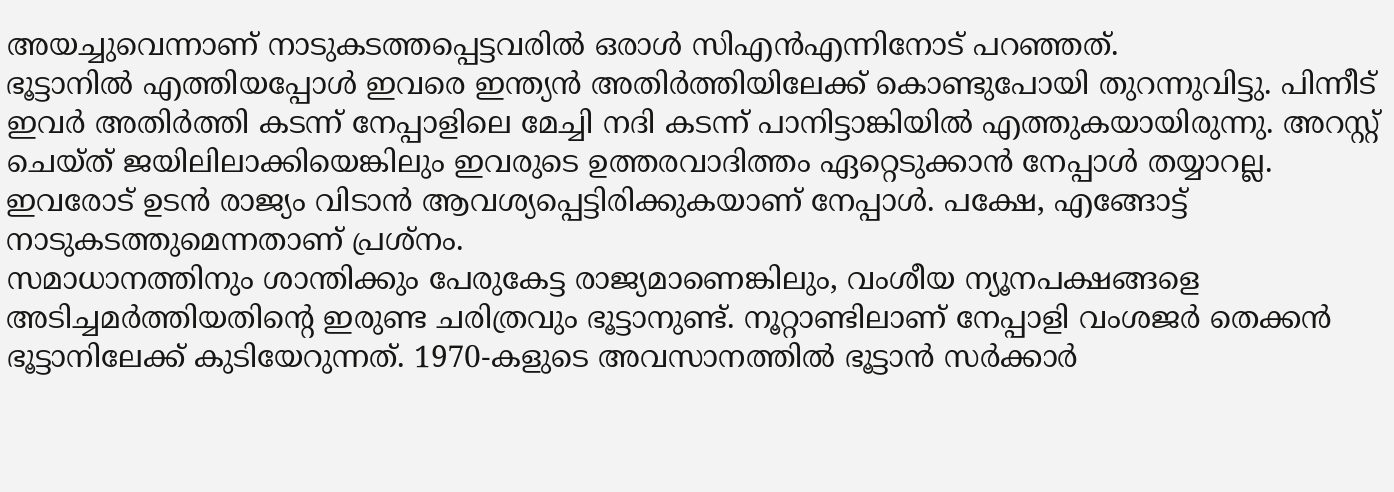അയച്ചുവെന്നാണ് നാടുകടത്തപ്പെട്ടവരിൽ ഒരാൾ സിഎൻഎന്നിനോട് പറഞ്ഞത്.
ഭൂട്ടാനിൽ എത്തിയപ്പോൾ ഇവരെ ഇന്ത്യൻ അതിർത്തിയിലേക്ക് കൊണ്ടുപോയി തുറന്നുവിട്ടു. പിന്നീട് ഇവർ അതിർത്തി കടന്ന് നേപ്പാളിലെ മേച്ചി നദി കടന്ന് പാനിട്ടാങ്കിയിൽ എത്തുകയായിരുന്നു. അറസ്റ്റ് ചെയ്ത് ജയിലിലാക്കിയെങ്കിലും ഇവരുടെ ഉത്തരവാദിത്തം ഏറ്റെടുക്കാൻ നേപ്പാൾ തയ്യാറല്ല. ഇവരോട് ഉടൻ രാജ്യം വിടാൻ ആവശ്യപ്പെട്ടിരിക്കുകയാണ് നേപ്പാൾ. പക്ഷേ, എങ്ങോട്ട് നാടുകടത്തുമെന്നതാണ് പ്രശ്നം.
സമാധാനത്തിനും ശാന്തിക്കും പേരുകേട്ട രാജ്യമാണെങ്കിലും, വംശീയ ന്യൂനപക്ഷങ്ങളെ അടിച്ചമർത്തിയതിന്റെ ഇരുണ്ട ചരിത്രവും ഭൂട്ടാനുണ്ട്. നൂറ്റാണ്ടിലാണ് നേപ്പാളി വംശജർ തെക്കൻ ഭൂട്ടാനിലേക്ക് കുടിയേറുന്നത്. 1970-കളുടെ അവസാനത്തിൽ ഭൂട്ടാൻ സർക്കാർ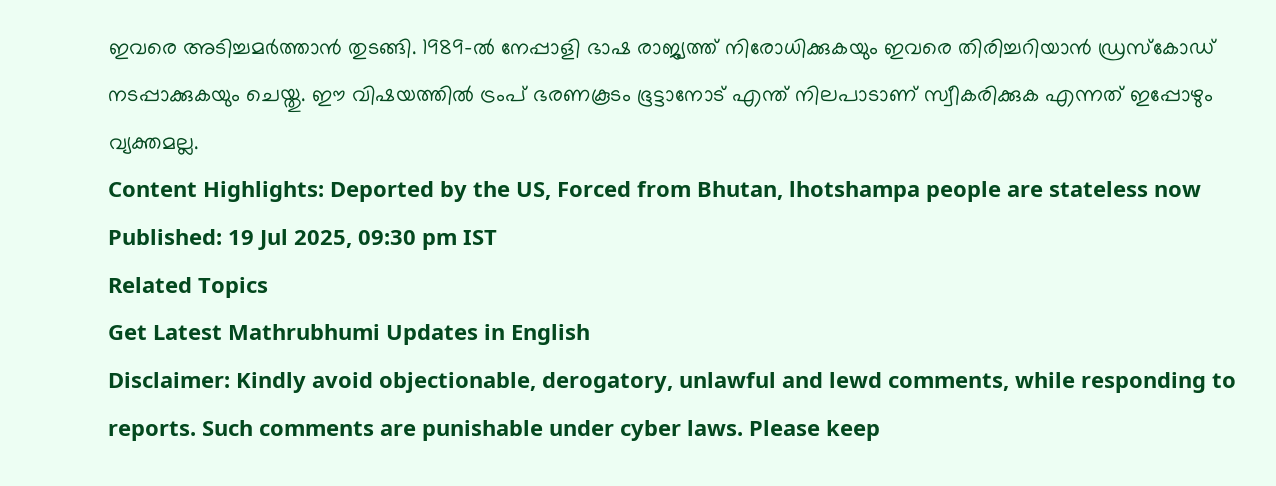ഇവരെ അടിച്ചമർത്താൻ തുടങ്ങി. 1989-ൽ നേപ്പാളി ഭാഷ രാജ്യത്ത് നിരോധിക്കുകയും ഇവരെ തിരിച്ചറിയാൻ ഡ്രസ്കോഡ് നടപ്പാക്കുകയും ചെയ്തു. ഈ വിഷയത്തിൽ ട്രംപ് ഭരണകൂടം ഭൂട്ടാനോട് എന്ത് നിലപാടാണ് സ്വീകരിക്കുക എന്നത് ഇപ്പോഴും വ്യക്തമല്ല.
Content Highlights: Deported by the US, Forced from Bhutan, lhotshampa people are stateless now
Published: 19 Jul 2025, 09:30 pm IST
Related Topics
Get Latest Mathrubhumi Updates in English
Disclaimer: Kindly avoid objectionable, derogatory, unlawful and lewd comments, while responding to reports. Such comments are punishable under cyber laws. Please keep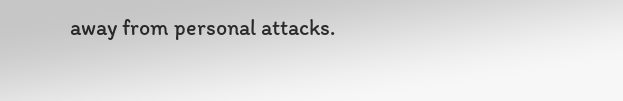away from personal attacks.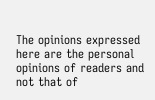The opinions expressed here are the personal opinions of readers and not that of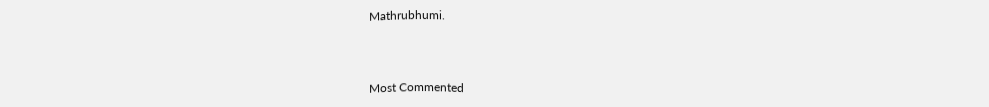Mathrubhumi.



Most Commented